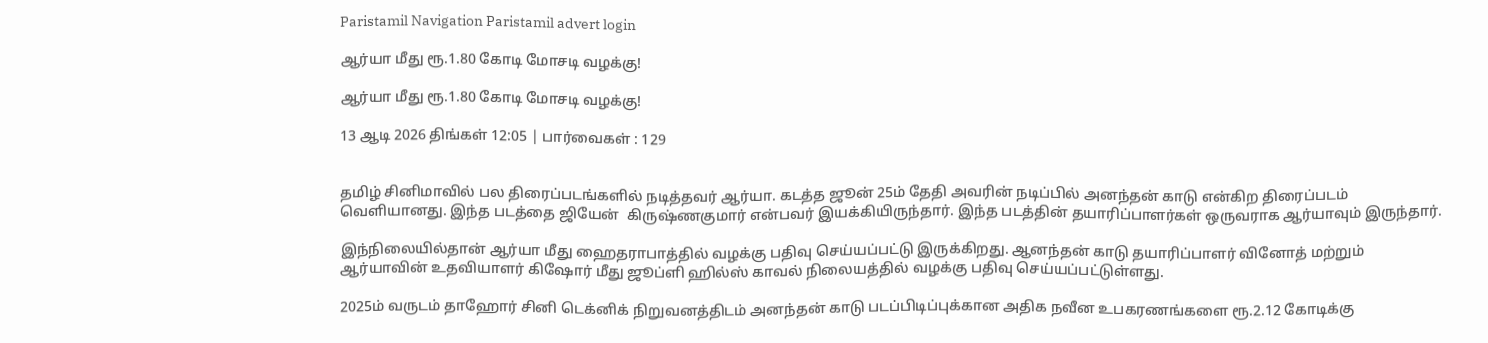Paristamil Navigation Paristamil advert login

ஆர்யா மீது ரூ.1.80 கோடி மோசடி வழக்கு!

ஆர்யா மீது ரூ.1.80 கோடி மோசடி வழக்கு!

13 ஆடி 2026 திங்கள் 12:05 | பார்வைகள் : 129


தமிழ் சினிமாவில் பல திரைப்படங்களில் நடித்தவர் ஆர்யா. கடத்த ஜூன் 25ம் தேதி அவரின் நடிப்பில் அனந்தன் காடு என்கிற திரைப்படம் வெளியானது. இந்த படத்தை ஜியேன்  கிருஷ்ணகுமார் என்பவர் இயக்கியிருந்தார். இந்த படத்தின் தயாரிப்பாளர்கள் ஒருவராக ஆர்யாவும் இருந்தார்.

இந்நிலையில்தான் ஆர்யா மீது ஹைதராபாத்தில் வழக்கு பதிவு செய்யப்பட்டு இருக்கிறது. ஆனந்தன் காடு தயாரிப்பாளர் வினோத் மற்றும் ஆர்யாவின் உதவியாளர் கிஷோர் மீது ஜூப்ளி ஹில்ஸ் காவல் நிலையத்தில் வழக்கு பதிவு செய்யப்பட்டுள்ளது.

2025ம் வருடம் தாஹோர் சினி டெக்னிக் நிறுவனத்திடம் அனந்தன் காடு படப்பிடிப்புக்கான அதிக நவீன உபகரணங்களை ரூ.2.12 கோடிக்கு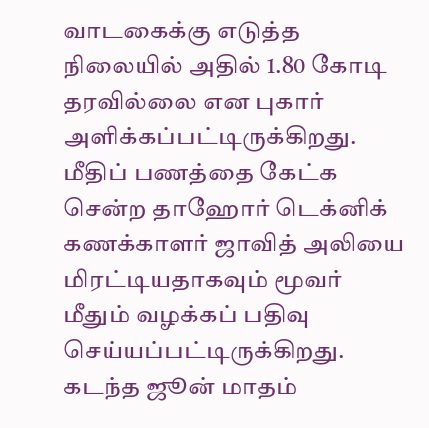வாடகைக்கு எடுத்த நிலையில் அதில் 1.80 கோடி தரவில்லை என புகார் அளிக்கப்பட்டிருக்கிறது. மீதிப் பணத்தை கேட்க சென்ற தாஹோர் டெக்னிக் கணக்காளர் ஜாவித் அலியை மிரட்டியதாகவும் மூவர் மீதும் வழக்கப் பதிவு செய்யப்பட்டிருக்கிறது. கடந்த ஜூன் மாதம்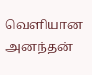வெளியான அனந்தன்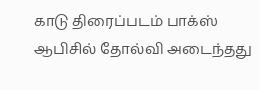காடு திரைப்படம் பாக்ஸ் ஆபிசில் தோல்வி அடைந்தது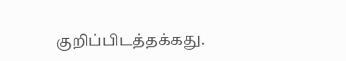குறிப்பிடத்தக்கது.